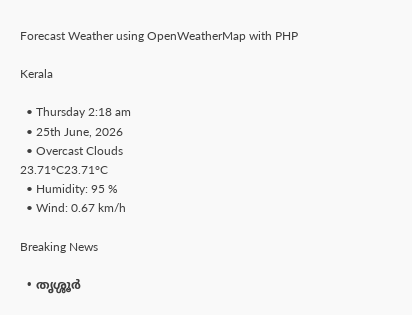Forecast Weather using OpenWeatherMap with PHP

Kerala

  • Thursday 2:18 am
  • 25th June, 2026
  • Overcast Clouds
23.71°C23.71°C
  • Humidity: 95 %
  • Wind: 0.67 km/h

Breaking News

  • തൃശ്ശൂർ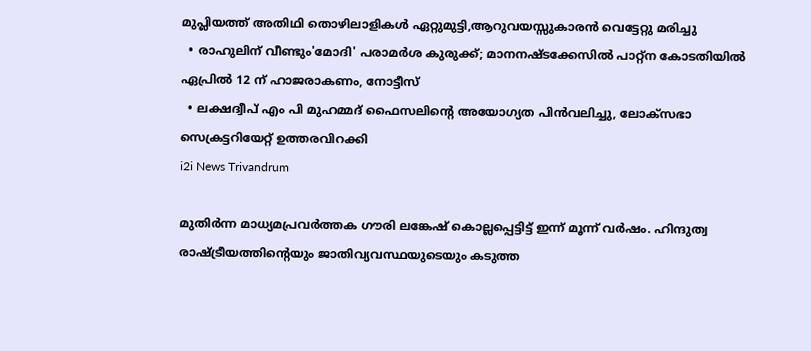മുപ്ലിയത്ത് അതിഥി തൊഴിലാളികൾ ഏറ്റുമുട്ടി,ആറുവയസ്സുകാരൻ വെട്ടേറ്റു മരിച്ചു
  • രാഹുലിന് വീണ്ടും'മോദി' പരാമര്‍ശ കുരുക്ക്; മാനനഷ്ടക്കേസിൽ പാറ്റ്ന കോടതിയിൽ ഏപ്രിൽ 12 ന് ഹാജരാകണം, നോട്ടീസ്
  • ലക്ഷദ്വീപ് എം പി മുഹമ്മദ് ഫൈസലിൻ്റെ അയോഗ്യത പിൻവലിച്ചു, ലോക്സഭാ  സെക്രട്ടറിയേറ്റ് ഉത്തരവിറക്കി
i2i News Trivandrum

മുതിര്‍ന്ന മാധ്യമപ്രവര്‍ത്തക ഗൗരി ലങ്കേഷ് കൊല്ലപ്പെട്ടിട്ട് ഇന്ന് മൂന്ന് വര്‍ഷം. ഹിന്ദുത്വ രാഷ്ട്രീയത്തിന്റെയും ജാതിവ്യവസ്ഥയുടെയും കടുത്ത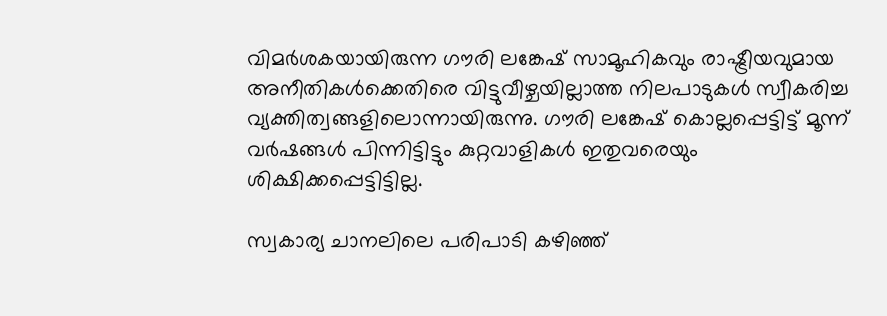വിമര്‍ശകയായിരുന്ന ഗൗരി ലങ്കേഷ് സാമൂഹികവും രാഷ്ട്രീയവുമായ അനീതികള്‍ക്കെതിരെ വിട്ടുവീഴ്ചയില്ലാത്ത നിലപാടുകള്‍ സ്വീകരിച്ച വ്യക്തിത്വങ്ങളിലൊന്നായിരുന്നു. ഗൗരി ലങ്കേഷ് കൊല്ലപ്പെട്ടിട്ട് മൂന്ന് വര്‍ഷങ്ങള്‍ പിന്നിട്ടിട്ടും കുറ്റവാളികള്‍ ഇതുവരെയും ശിക്ഷിക്കപ്പെട്ടിട്ടില്ല.

സ്വകാര്യ ചാനലിലെ പരിപാടി കഴിഞ്ഞ്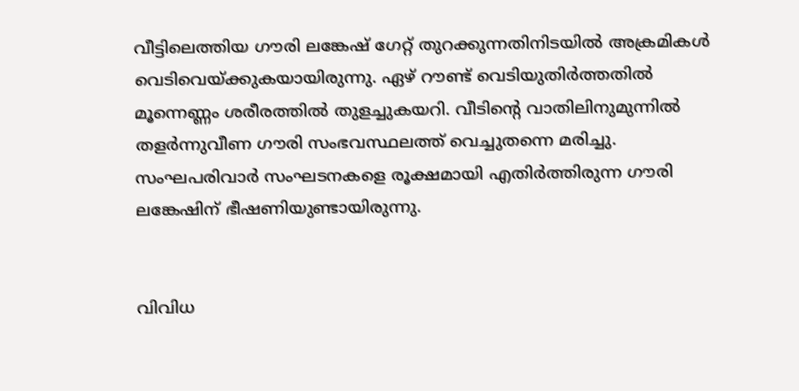വീട്ടിലെത്തിയ ഗൗരി ലങ്കേഷ് ഗേറ്റ് തുറക്കുന്നതിനിടയില്‍ അക്രമികള്‍ വെടിവെയ്ക്കുകയായിരുന്നു. ഏഴ് റൗണ്ട് വെടിയുതിര്‍ത്തതില്‍ മൂന്നെണ്ണം ശരീരത്തില്‍ തുളച്ചുകയറി. വീടിന്റെ വാതിലിനുമുന്നില്‍ തളര്‍ന്നുവീണ ഗൗരി സംഭവസ്ഥലത്ത് വെച്ചുതന്നെ മരിച്ചു. സംഘപരിവാര്‍ സംഘടനകളെ രൂക്ഷമായി എതിര്‍ത്തിരുന്ന ഗൗരി ലങ്കേഷിന് ഭീഷണിയുണ്ടായിരുന്നു.


വിവിധ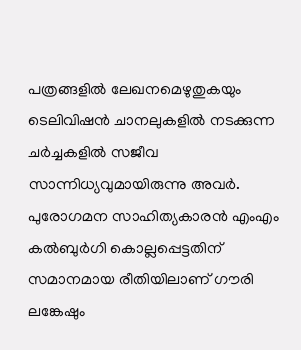പത്രങ്ങളില്‍ ലേഖനമെഴുതുകയും ടെലിവിഷന്‍ ചാനലുകളില്‍ നടക്കുന്ന ചര്‍ച്ചകളില്‍ സജീവ സാന്നിധ്യവുമായിരുന്നു അവര്‍. പുരോഗമന സാഹിത്യകാരന്‍ എംഎം കല്‍ബുര്‍ഗി കൊല്ലപ്പെട്ടതിന് സമാനമായ രീതിയിലാണ് ഗൗരി ലങ്കേഷും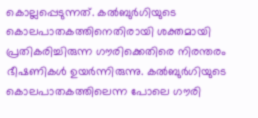കൊല്ലപ്പെടുന്നത്. കല്‍ബുര്‍ഗിയുടെ കൊലപാതകത്തിനെതിരായി ശക്തമായി പ്രതികരിച്ചിരുന്ന ഗൗരിക്കെതിരെ നിരന്തരം ഭീഷണികള്‍ ഉയര്‍ന്നിരുന്നു. കല്‍ബുര്‍ഗിയുടെ കൊലപാതകത്തിലെന്ന പോലെ ഗൗരി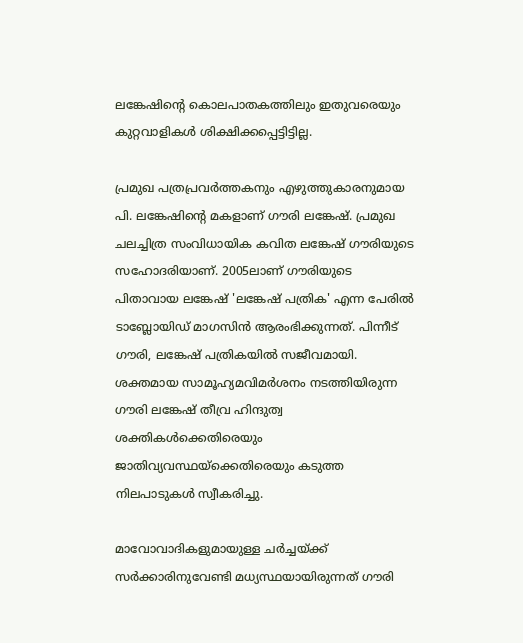ലങ്കേഷിന്റെ കൊലപാതകത്തിലും ഇതുവരെയും കുറ്റവാളികള്‍ ശിക്ഷിക്കപ്പെട്ടിട്ടില്ല.

പ്രമുഖ പത്രപ്രവര്‍ത്തകനും എഴുത്തുകാരനുമായ പി. ലങ്കേഷിന്റെ മകളാണ് ഗൗരി ലങ്കേഷ്. പ്രമുഖ ചലച്ചിത്ര സംവിധായിക കവിത ലങ്കേഷ് ഗൗരിയുടെ സഹോദരിയാണ്. 2005ലാണ് ഗൗരിയുടെ പിതാവായ ലങ്കേഷ് 'ലങ്കേഷ് പത്രിക' എന്ന പേരില്‍ ടാബ്ലോയിഡ് മാഗസിന്‍ ആരംഭിക്കുന്നത്. പിന്നീട് ഗൗരി, ലങ്കേഷ് പത്രികയില്‍ സജീവമായി. ശക്തമായ സാമൂഹ്യമവിമര്‍ശനം നടത്തിയിരുന്ന ഗൗരി ലങ്കേഷ് തീവ്ര ഹിന്ദുത്വ ശക്തികള്‍ക്കെതിരെയും ജാതിവ്യവസ്ഥയ്‌ക്കെതിരെയും കടുത്ത നിലപാടുകള്‍ സ്വീകരിച്ചു.

മാവോവാദികളുമായുള്ള ചര്‍ച്ചയ്ക്ക് സര്‍ക്കാരിനുവേണ്ടി മധ്യസ്ഥയായിരുന്നത് ഗൗരി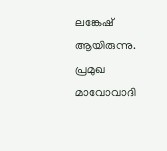ലങ്കേഷ് ആയിരുന്നു. പ്രമുഖ മാവോവാദി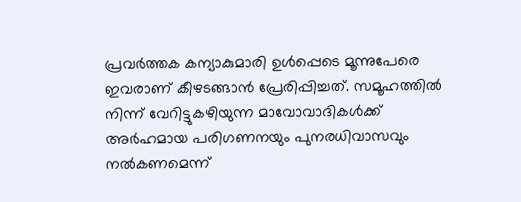പ്രവര്‍ത്തക കന്യാകുമാരി ഉള്‍പ്പെടെ മൂന്നുപേരെ ഇവരാണ് കീഴടങ്ങാന്‍ പ്രേരിപ്പിച്ചത്. സമൂഹത്തില്‍ നിന്ന് വേറിട്ടുകഴിയുന്ന മാവോവാദികള്‍ക്ക് അര്‍ഹമായ പരിഗണനയും പുനരധിവാസവും നല്‍കണമെന്ന്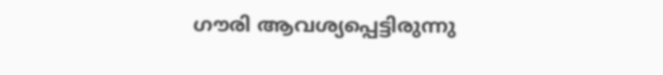ഗൗരി ആവശ്യപ്പെട്ടിരുന്നു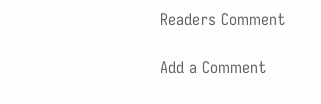Readers Comment

Add a Comment